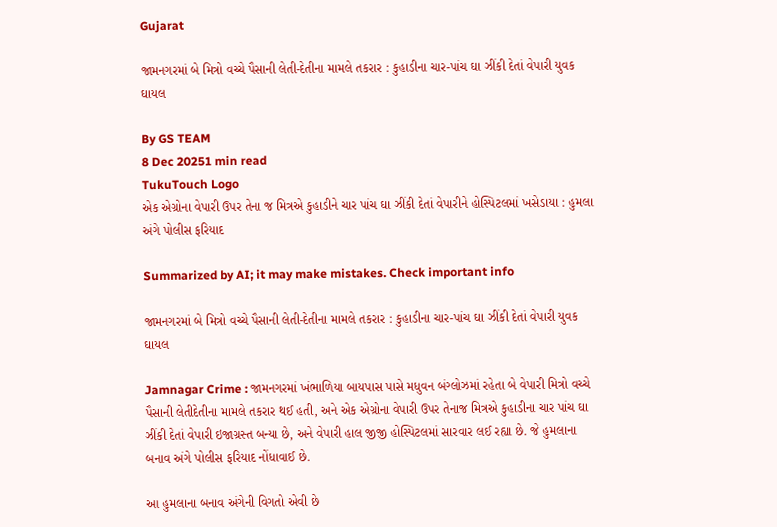Gujarat

જામનગરમાં બે મિત્રો વચ્ચે પૈસાની લેતી-દેતીના મામલે તકરાર : કુહાડીના ચાર-પાંચ ઘા ઝીંકી દેતાં વેપારી યુવક ઘાયલ

By GS TEAM
8 Dec 20251 min read
TukuTouch Logo
એક એગ્રોના વેપારી ઉપર તેના જ મિત્રએ કુહાડીને ચાર પાંચ ઘા ઝીંકી દેતાં વેપારીને હોસ્પિટલમાં ખસેડાયા : હુમલા અંગે પોલીસ ફરિયાદ

Summarized by AI; it may make mistakes. Check important info

જામનગરમાં બે મિત્રો વચ્ચે પૈસાની લેતી-દેતીના મામલે તકરાર : કુહાડીના ચાર-પાંચ ઘા ઝીંકી દેતાં વેપારી યુવક ઘાયલ

Jamnagar Crime : જામનગરમાં ખંભાળિયા બાયપાસ પાસે મધુવન બંગ્લોઝમાં રહેતા બે વેપારી મિત્રો વચ્ચે પૈસાની લેતીદેતીના મામલે તકરાર થઈ હતી, અને એક એગ્રોના વેપારી ઉપર તેનાજ મિત્રએ કુહાડીના ચાર પાંચ ઘા ઝીંકી દેતાં વેપારી ઇજાગ્રસ્ત બન્યા છે, અને વેપારી હાલ જીજી હોસ્પિટલમાં સારવાર લઈ રહ્યા છે. જે હુમલાના બનાવ અંગે પોલીસ ફરિયાદ નોંધાવાઈ છે.

આ હુમલાના બનાવ અંગેની વિગતો એવી છે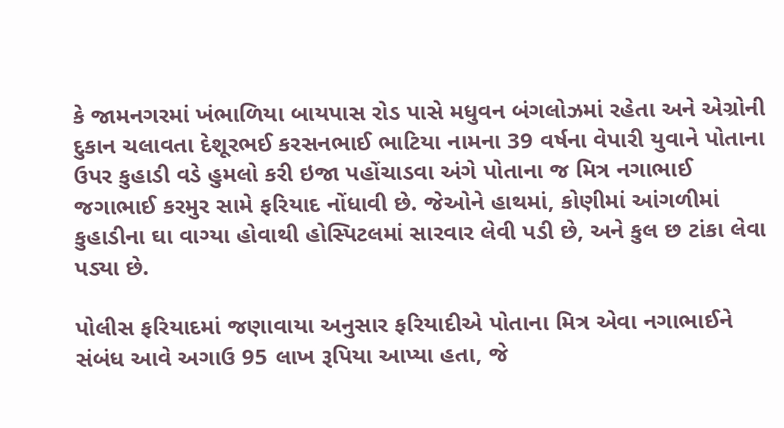કે જામનગરમાં ખંભાળિયા બાયપાસ રોડ પાસે મધુવન બંગલોઝમાં રહેતા અને એગ્રોની દુકાન ચલાવતા દેશૂરભઈ કરસનભાઈ ભાટિયા નામના 39 વર્ષના વેપારી યુવાને પોતાના ઉપર કુહાડી વડે હુમલો કરી ઇજા પહોંચાડવા અંગે પોતાના જ મિત્ર નગાભાઈ જગાભાઈ કરમુર સામે ફરિયાદ નોંધાવી છે. જેઓને હાથમાં, કોણીમાં આંગળીમાં કુહાડીના ઘા વાગ્યા હોવાથી હોસ્પિટલમાં સારવાર લેવી પડી છે, અને કુલ છ ટાંકા લેવા પડ્યા છે.

પોલીસ ફરિયાદમાં જણાવાયા અનુસાર ફરિયાદીએ પોતાના મિત્ર એવા નગાભાઈને સંબંધ આવે અગાઉ 95 લાખ રૂપિયા આપ્યા હતા, જે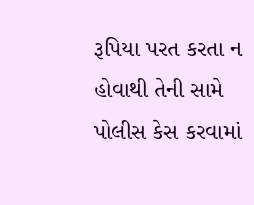રૂપિયા પરત કરતા ન હોવાથી તેની સામે પોલીસ કેસ કરવામાં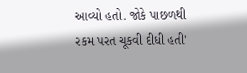આવ્યો હતો. જોકે પાછળથી રકમ પરત ચૂકવી દીધી હતી'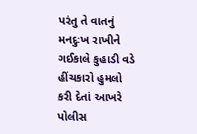પરંતુ તે વાતનું મનદુઃખ રાખીને ગઈકાલે કુહાડી વડે હીંચકારો હુમલો કરી દેતાં આખરે પોલીસ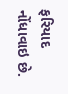ફરિયાદ નોંધાવાઇ છે.